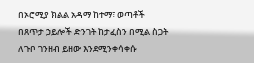በኦሮሚያ ክልል አዳማ ከተማ፣ ወጣቶች በጸጥታ ኃይሎች ድንገት ከታፈስን በሚል ስጋት ለጉቦ ገንዘብ ይዘው እንደሚንቀሳቀሱ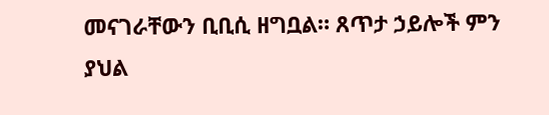መናገራቸውን ቢቢሲ ዘግቧል። ጸጥታ ኃይሎች ምን ያህል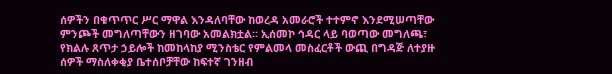ሰዎችን በቁጥጥር ሥር ማዋል እንዳለባቸው ከወረዳ አመራሮች ተተምኖ እንደሚሠጣቸው ምንጮች መግለጣቸውን ዘገባው አመልክቷል። ኢሰመኮ ኅዳር ላይ ባወጣው መግለጫ፣ የክልሉ ጸጥታ ኃይሎች ከመከላከያ ሚንስቴር የምልመላ መስፈርቶች ውጪ በግዳጅ ለተያዙ ሰዎች ማስለቀቂያ ቤተሰቦቻቸው ከፍተኛ ገንዘብ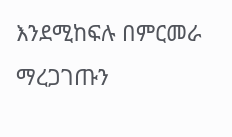እንደሚከፍሉ በምርመራ ማረጋገጡን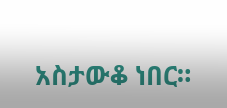አስታውቆ ነበር።